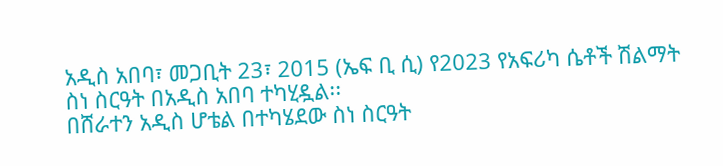አዲስ አበባ፣ መጋቢት 23፣ 2015 (ኤፍ ቢ ሲ) የ2023 የአፍሪካ ሴቶች ሽልማት ስነ ስርዓት በአዲስ አበባ ተካሂዷል፡፡
በሸራተን አዲስ ሆቴል በተካሄደው ስነ ስርዓት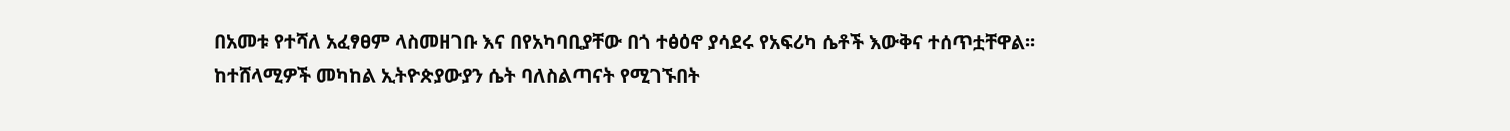በአመቱ የተሻለ አፈፃፀም ላስመዘገቡ እና በየአካባቢያቸው በጎ ተፅዕኖ ያሳደሩ የአፍሪካ ሴቶች እውቅና ተሰጥቷቸዋል፡፡
ከተሸላሚዎች መካከል ኢትዮጵያውያን ሴት ባለስልጣናት የሚገኙበት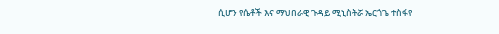ሲሆን የሴቶች እና ማህበራዊ ጉዳይ ሚኒስትሯ ኤርጎጌ ተስፋየ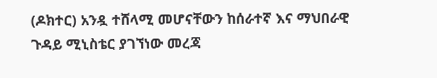(ዶክተር) አንዷ ተሸላሚ መሆናቸውን ከሰራተኛ እና ማህበራዊ ጉዳይ ሚኒስቴር ያገኘነው መረጃ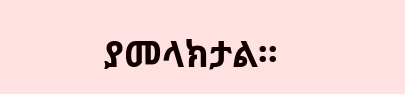ያመላክታል፡፡